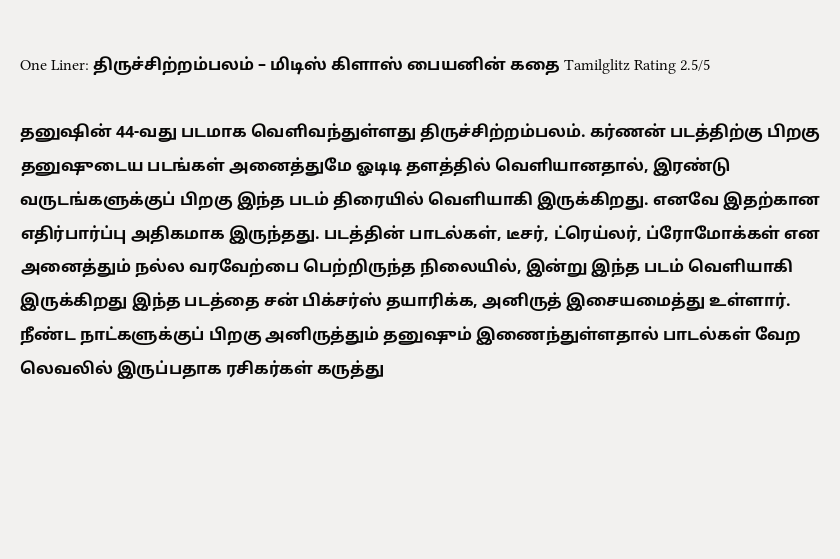One Liner: திருச்சிற்றம்பலம் – மிடிஸ் கிளாஸ் பையனின் கதை Tamilglitz Rating 2.5/5

தனுஷின் 44-வது படமாக வெளிவந்துள்ளது திருச்சிற்றம்பலம். கர்ணன் படத்திற்கு பிறகு தனுஷுடைய படங்கள் அனைத்துமே ஓடிடி தளத்தில் வெளியானதால், இரண்டு வருடங்களுக்குப் பிறகு இந்த படம் திரையில் வெளியாகி இருக்கிறது. எனவே இதற்கான எதிர்பார்ப்பு அதிகமாக இருந்தது. படத்தின் பாடல்கள், டீசர், ட்ரெய்லர், ப்ரோமோக்கள் என அனைத்தும் நல்ல வரவேற்பை பெற்றிருந்த நிலையில், இன்று இந்த படம் வெளியாகி இருக்கிறது இந்த படத்தை சன் பிக்சர்ஸ் தயாரிக்க, அனிருத் இசையமைத்து உள்ளார். நீண்ட நாட்களுக்குப் பிறகு அனிருத்தும் தனுஷும் இணைந்துள்ளதால் பாடல்கள் வேற லெவலில் இருப்பதாக ரசிகர்கள் கருத்து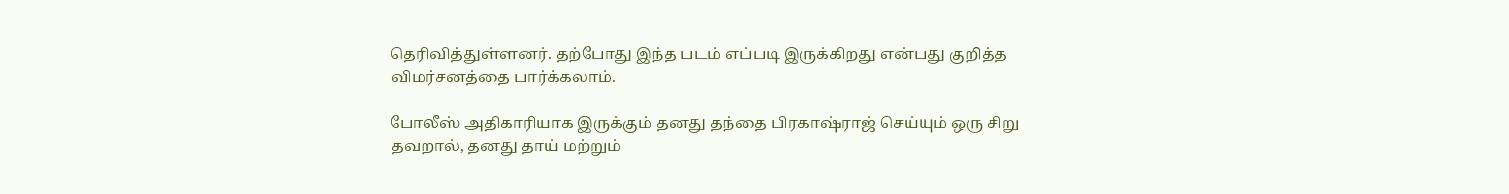தெரிவித்துள்ளனர். தற்போது இந்த படம் எப்படி இருக்கிறது என்பது குறித்த விமர்சனத்தை பார்க்கலாம்.

போலீஸ் அதிகாரியாக இருக்கும் தனது தந்தை பிரகாஷ்ராஜ் செய்யும் ஒரு சிறு தவறால், தனது தாய் மற்றும்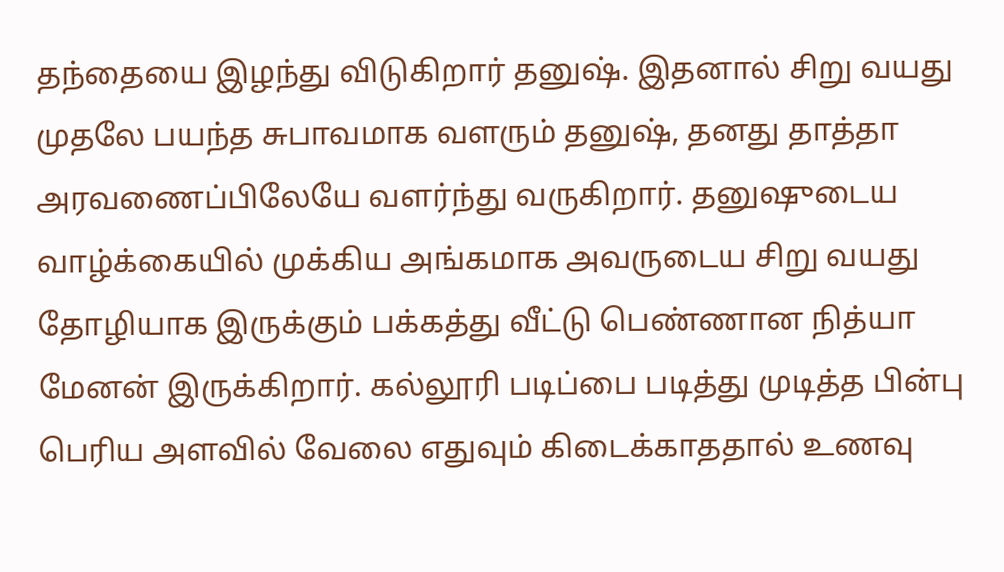தந்தையை இழந்து விடுகிறார் தனுஷ். இதனால் சிறு வயது முதலே பயந்த சுபாவமாக வளரும் தனுஷ், தனது தாத்தா அரவணைப்பிலேயே வளர்ந்து வருகிறார். தனுஷுடைய வாழ்க்கையில் முக்கிய அங்கமாக அவருடைய சிறு வயது தோழியாக இருக்கும் பக்கத்து வீட்டு பெண்ணான நித்யா மேனன் இருக்கிறார். கல்லூரி படிப்பை படித்து முடித்த பின்பு பெரிய அளவில் வேலை எதுவும் கிடைக்காததால் உணவு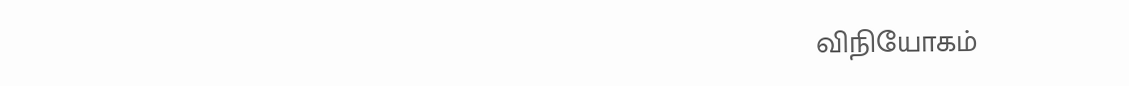விநியோகம்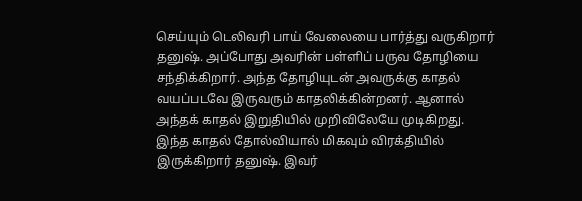செய்யும் டெலிவரி பாய் வேலையை பார்த்து வருகிறார் தனுஷ். அப்போது அவரின் பள்ளிப் பருவ தோழியை சந்திக்கிறார். அந்த தோழியுடன் அவருக்கு காதல் வயப்படவே இருவரும் காதலிக்கின்றனர். ஆனால் அந்தக் காதல் இறுதியில் முறிவிலேயே முடிகிறது. இந்த காதல் தோல்வியால் மிகவும் விரக்தியில் இருக்கிறார் தனுஷ். இவர்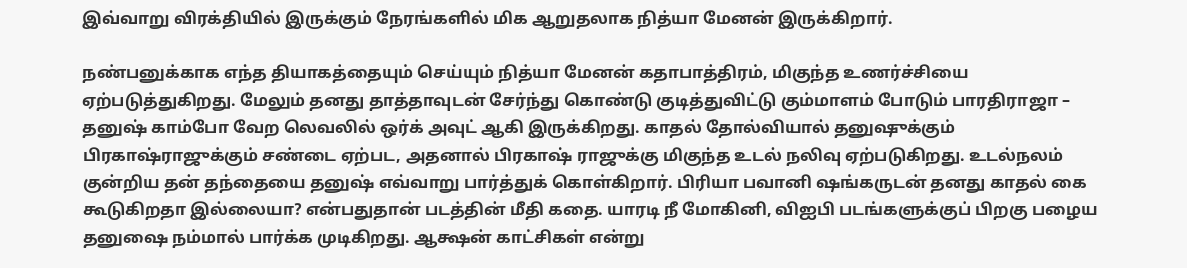இவ்வாறு விரக்தியில் இருக்கும் நேரங்களில் மிக ஆறுதலாக நித்யா மேனன் இருக்கிறார்.

நண்பனுக்காக எந்த தியாகத்தையும் செய்யும் நித்யா மேனன் கதாபாத்திரம், மிகுந்த உணர்ச்சியை ஏற்படுத்துகிறது. மேலும் தனது தாத்தாவுடன் சேர்ந்து கொண்டு குடித்துவிட்டு கும்மாளம் போடும் பாரதிராஜா – தனுஷ் காம்போ வேற லெவலில் ஒர்க் அவுட் ஆகி இருக்கிறது. காதல் தோல்வியால் தனுஷுக்கும் பிரகாஷ்ராஜுக்கும் சண்டை ஏற்பட, அதனால் பிரகாஷ் ராஜுக்கு மிகுந்த உடல் நலிவு ஏற்படுகிறது. உடல்நலம் குன்றிய தன் தந்தையை தனுஷ் எவ்வாறு பார்த்துக் கொள்கிறார். பிரியா பவானி ஷங்கருடன் தனது காதல் கை கூடுகிறதா இல்லையா? என்பதுதான் படத்தின் மீதி கதை. யாரடி நீ மோகினி, விஐபி படங்களுக்குப் பிறகு பழைய தனுஷை நம்மால் பார்க்க முடிகிறது. ஆக்ஷன் காட்சிகள் என்று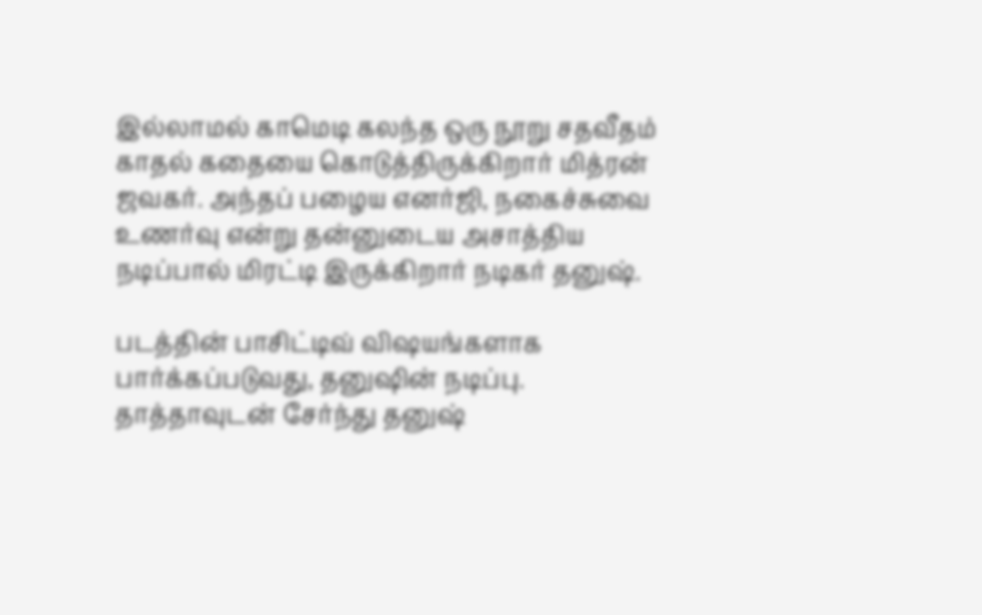இல்லாமல் காமெடி கலந்த ஒரு நூறு சதவீதம் காதல் கதையை கொடுத்திருக்கிறார் மித்ரன் ஜவகர். அந்தப் பழைய எனர்ஜி, நகைச்சுவை உணர்வு என்று தன்னுடைய அசாத்திய நடிப்பால் மிரட்டி இருக்கிறார் நடிகர் தனுஷ்.

படத்தின் பாசிட்டிவ் விஷயங்களாக பார்க்கப்படுவது, தனுஷின் நடிப்பு. தாத்தாவுடன் சேர்ந்து தனுஷ்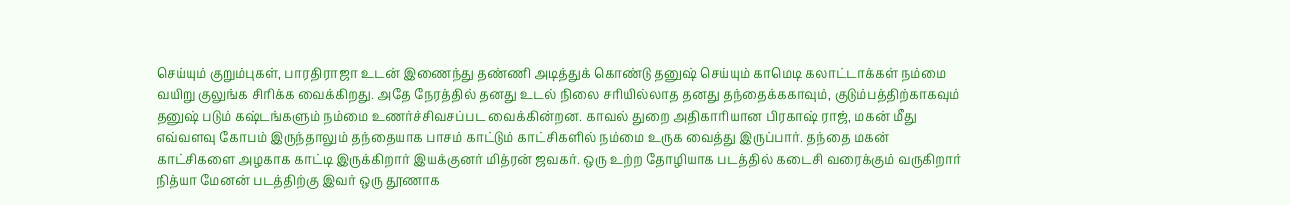செய்யும் குறும்புகள், பாரதிராஜா உடன் இணைந்து தண்ணி அடித்துக் கொண்டு தனுஷ் செய்யும் காமெடி கலாட்டாக்கள் நம்மை வயிறு குலுங்க சிரிக்க வைக்கிறது. அதே நேரத்தில் தனது உடல் நிலை சரியில்லாத தனது தந்தைக்ககாவும், குடும்பத்திற்காகவும் தனுஷ் படும் கஷ்டங்களும் நம்மை உணர்ச்சிவசப்பட வைக்கின்றன. காவல் துறை அதிகாரியான பிரகாஷ் ராஜ், மகன் மீது எவ்வளவு கோபம் இருந்தாலும் தந்தையாக பாசம் காட்டும் காட்சிகளில் நம்மை உருக வைத்து இருப்பார். தந்தை மகன் காட்சிகளை அழகாக காட்டி இருக்கிறார் இயக்குனர் மித்ரன் ஜவகர். ஒரு உற்ற தோழியாக படத்தில் கடைசி வரைக்கும் வருகிறார் நித்யா மேனன் படத்திற்கு இவர் ஒரு தூணாக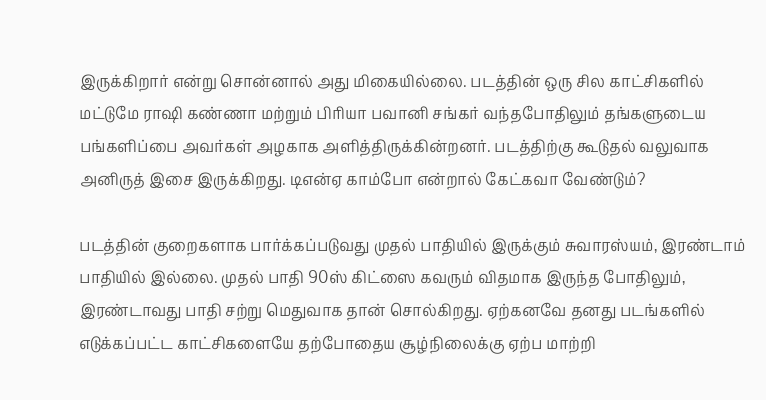இருக்கிறார் என்று சொன்னால் அது மிகையில்லை. படத்தின் ஒரு சில காட்சிகளில் மட்டுமே ராஷி கண்ணா மற்றும் பிரியா பவானி சங்கர் வந்தபோதிலும் தங்களுடைய பங்களிப்பை அவர்கள் அழகாக அளித்திருக்கின்றனர். படத்திற்கு கூடுதல் வலுவாக அனிருத் இசை இருக்கிறது. டிஎன்ஏ காம்போ என்றால் கேட்கவா வேண்டும்?

படத்தின் குறைகளாக பார்க்கப்படுவது முதல் பாதியில் இருக்கும் சுவாரஸ்யம், இரண்டாம் பாதியில் இல்லை. முதல் பாதி 90ஸ் கிட்ஸை கவரும் விதமாக இருந்த போதிலும், இரண்டாவது பாதி சற்று மெதுவாக தான் சொல்கிறது. ஏற்கனவே தனது படங்களில் எடுக்கப்பட்ட காட்சிகளையே தற்போதைய சூழ்நிலைக்கு ஏற்ப மாற்றி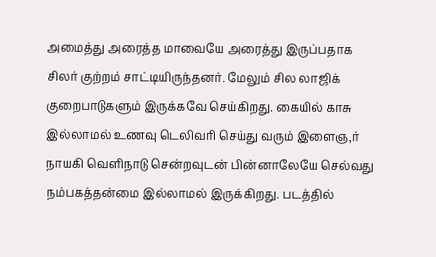அமைத்து அரைத்த மாவையே அரைத்து இருப்பதாக சிலர் குற்றம் சாட்டியிருந்தனர். மேலும் சில லாஜிக் குறைபாடுகளும் இருக்கவே செய்கிறது. கையில் காசு இல்லாமல் உணவு டெலிவரி செய்து வரும் இளைஞ,ர் நாயகி வெளிநாடு சென்றவுடன் பின்னாலேயே செல்வது நம்பகத்தன்மை இல்லாமல் இருக்கிறது. படத்தில்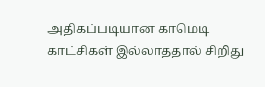அதிகப்படியான காமெடி காட்சிகள் இல்லாததால் சிறிது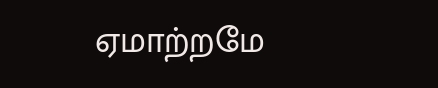ஏமாற்றமே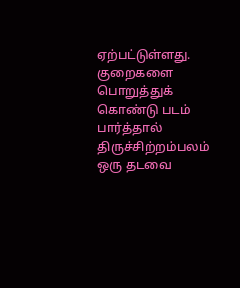ஏற்பட்டுள்ளது. குறைகளை பொறுத்துக் கொண்டு படம் பார்த்தால் திருச்சிற்றம்பலம் ஒரு தடவை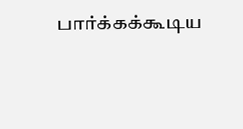பார்க்கக்கூடிய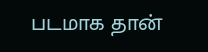படமாக தான்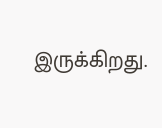இருக்கிறது.